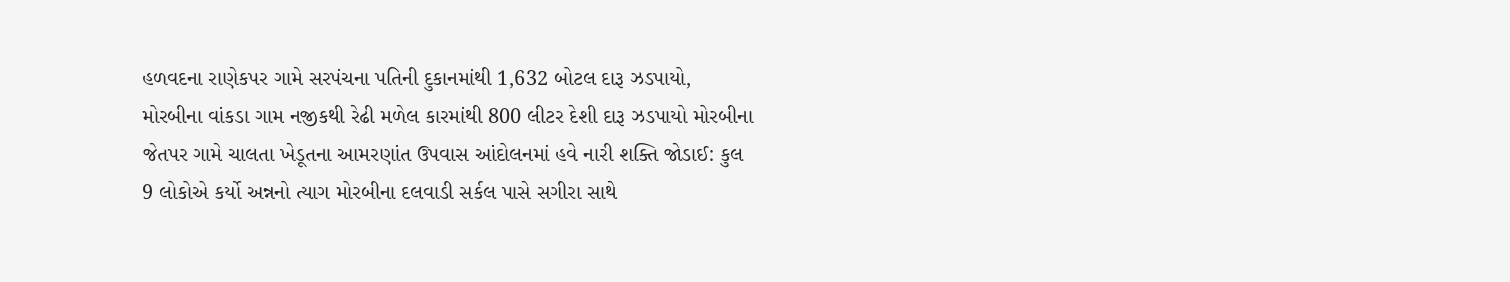હળવદના રાણેકપર ગામે સરપંચના પતિની દુકાનમાંથી 1,632 બોટલ દારૂ ઝડપાયો, મોરબીના વાંકડા ગામ નજીકથી રેઢી મળેલ કારમાંથી 800 લીટર દેશી દારૂ ઝડપાયો મોરબીના જેતપર ગામે ચાલતા ખેડૂતના આમરણાંત ઉપવાસ આંદોલનમાં હવે નારી શક્તિ જોડાઈ: કુલ 9 લોકોએ કર્યો અન્નનો ત્યાગ મોરબીના દલવાડી સર્કલ પાસે સગીરા સાથે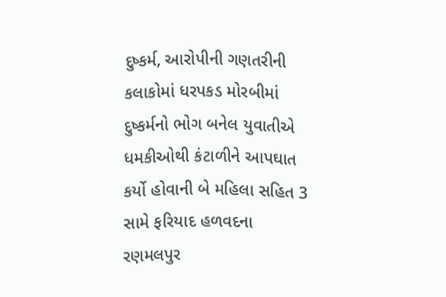દુષ્કર્મ, આરોપીની ગણતરીની કલાકોમાં ધરપકડ મોરબીમાં દુષ્કર્મનો ભોગ બનેલ યુવાતીએ ધમકીઓથી કંટાળીને આપઘાત કર્યો હોવાની બે મહિલા સહિત 3 સામે ફરિયાદ હળવદના રણમલપુર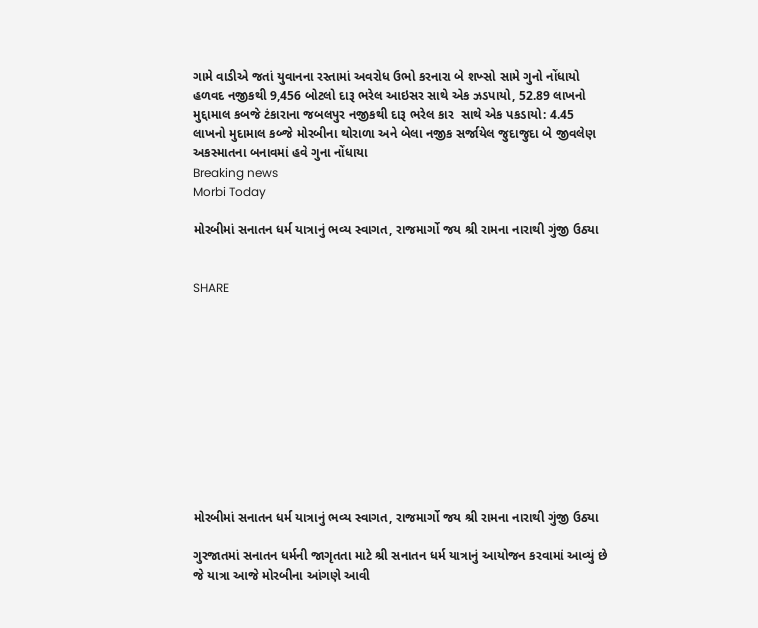ગામે વાડીએ જતાં યુવાનના રસ્તામાં અવરોધ ઉભો કરનારા બે શખ્સો સામે ગુનો નોંધાયો હળવદ નજીકથી 9,456 બોટલો દારૂ ભરેલ આઇસર સાથે એક ઝડપાયો, 52.89 લાખનો મુદ્દામાલ કબજે ટંકારાના જબલપુર નજીકથી દારૂ ભરેલ કાર  સાથે એક પકડાયો: 4.45 લાખનો મુદામાલ કબ્જે મોરબીના થોરાળા અને બેલા નજીક સર્જાયેલ જુદાજુદા બે જીવલેણ અકસ્માતના બનાવમાં હવે ગુના નોંધાયા
Breaking news
Morbi Today

મોરબીમાં સનાતન ધર્મ યાત્રાનું ભવ્ય સ્વાગત, રાજમાર્ગો જય શ્રી રામના નારાથી ગુંજી ઉઠ્યા


SHARE











મોરબીમાં સનાતન ધર્મ યાત્રાનું ભવ્ય સ્વાગત, રાજમાર્ગો જય શ્રી રામના નારાથી ગુંજી ઉઠ્યા

ગુરજાતમાં સનાતન ધર્મની જાગૃતતા માટે શ્રી સનાતન ધર્મ યાત્રાનું આયોજન કરવામાં આવ્યું છે જે યાત્રા આજે મોરબીના આંગણે આવી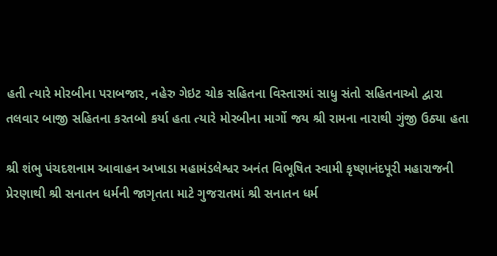હતી ત્યારે મોરબીના પરાબજાર, નહેરુ ગેઇટ ચોક સહિતના વિસ્તારમાં સાધુ સંતો સહિતનાઓ દ્વારા તલવાર બાજી સહિતના કરતબો કર્યા હતા ત્યારે મોરબીના માર્ગો જય શ્રી રામના નારાથી ગુંજી ઉઠ્યા હતા

શ્રી શંભુ પંચદશનામ આવાહન અખાડા મહામંડલેશ્વર અનંત વિભૂષિત સ્વામી કૃષ્ણાનંદપૂરી મહારાજની પ્રેરણાથી શ્રી સનાતન ધર્મની જાગૃતતા માટે ગુજરાતમાં શ્રી સનાતન ધર્મ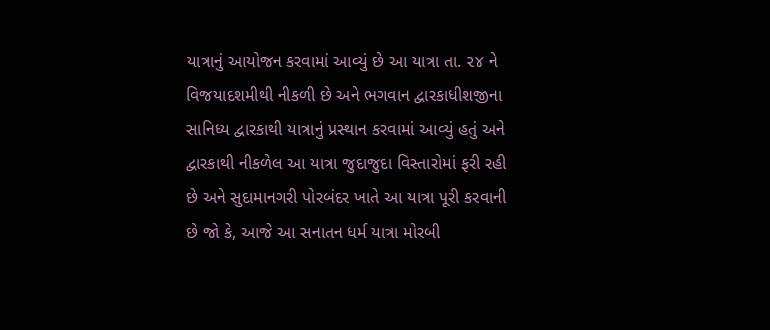યાત્રાનું આયોજન કરવામાં આવ્યું છે આ યાત્રા તા. ૨૪ ને વિજયાદશમીથી નીકળી છે અને ભગવાન દ્વારકાધીશજીના સાનિધ્ય દ્વારકાથી યાત્રાનું પ્રસ્થાન કરવામાં આવ્યું હતું અને દ્વારકાથી નીકળેલ આ યાત્રા જુદાજુદા વિસ્તારોમાં ફરી રહી છે અને સુદામાનગરી પોરબંદર ખાતે આ યાત્રા પૂરી કરવાની છે જો કે, આજે આ સનાતન ધર્મ યાત્રા મોરબી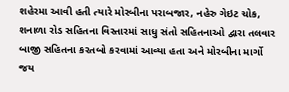શહેરમા આવી હતી ત્યારે મોરબીના પરાબજાર, નહેરુ ગેઇટ ચોક, શનાળા રોડ સહિતના વિસ્તારમાં સાધુ સંતો સહિતનાઓ દ્વારા તલવાર બાજી સહિતના કરતબો કરવામાં આવ્યા હતા અને મોરબીના માર્ગો જય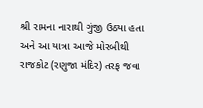શ્રી રામના નારાથી ગુંજી ઉઠ્યા હતા અને આ યાત્રા આજે મોરબીથી રાજકોટ (રણુજા મંદિર) તરફ જવા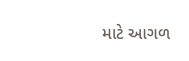માટે આગળ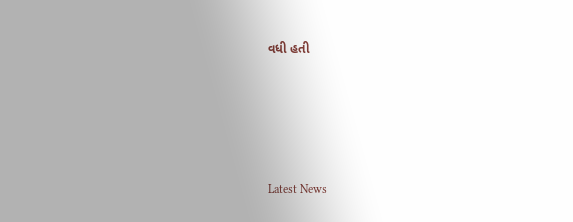વધી હતી






Latest News